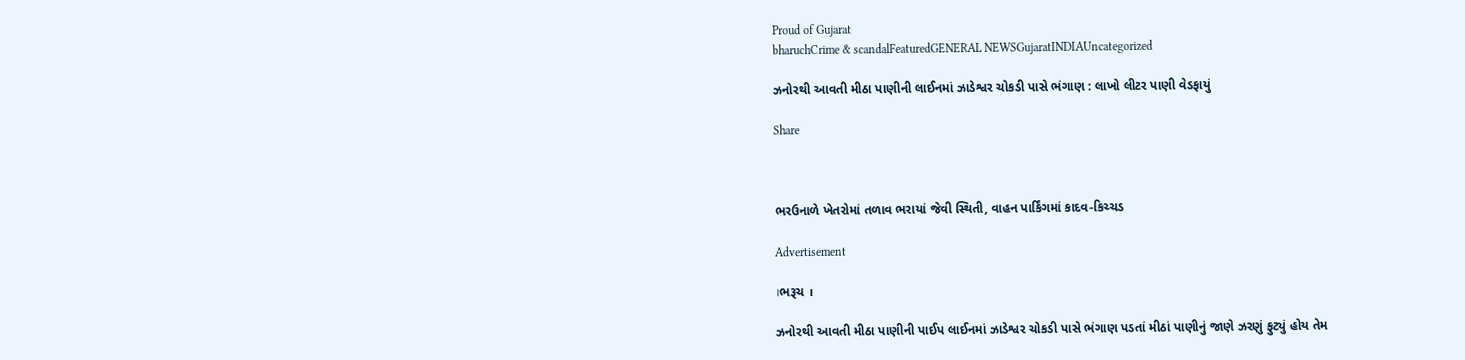Proud of Gujarat
bharuchCrime & scandalFeaturedGENERAL NEWSGujaratINDIAUncategorized

ઝનોરથી આવતી મીઠા પાણીની લાઈનમાં ઝાડેશ્વર ચોકડી પાસે ભંગાણ : લાખો લીટર પાણી વેડફાયું

Share



ભરઉનાળે ખેતરોમાં તળાવ ભરાયાં જેવી સ્થિતી, વાહન પાર્કિંગમાં કાદવ-કિચ્ચડ

Advertisement

।ભરૂચ ।

ઝનોરથી આવતી મીઠા પાણીની પાઈપ લાઈનમાં ઝાડેશ્વર ચોકડી પાસે ભંગાણ પડતાં મીઠાં પાણીનું જાણે ઝરણું ફુટ્યું હોય તેમ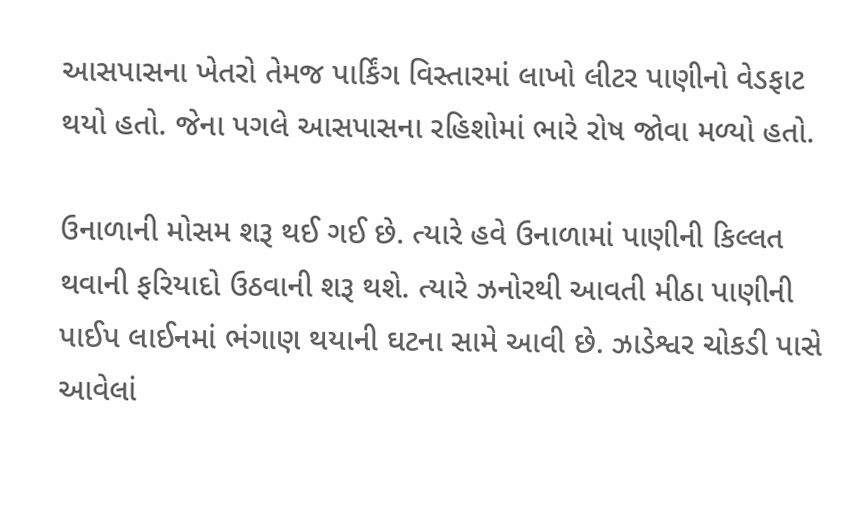આસપાસના ખેતરો તેમજ પાર્કિંગ વિસ્તારમાં લાખો લીટર પાણીનો વેડફાટ થયો હતો. જેના પગલે આસપાસના રહિશોમાં ભારે રોષ જોવા મળ્યો હતો.

ઉનાળાની મોસમ શરૂ થઈ ગઈ છે. ત્યારે હવે ઉનાળામાં પાણીની કિલ્લત થવાની ફરિયાદો ઉઠવાની શરૂ થશે. ત્યારે ઝનોરથી આવતી મીઠા પાણીની પાઈપ લાઈનમાં ભંગાણ થયાની ઘટના સામે આવી છે. ઝાડેશ્વર ચોકડી પાસે આવેલાં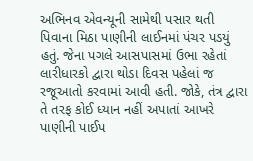અભિનવ એવન્યૂની સામેથી પસાર થતી પિવાના મિઠા પાણીની લાઈનમાં પંચર પડયું હતું. જેના પગલે આસપાસમાં ઉભા રહેતાં લારીધારકો દ્વારા થોડા દિવસ પહેલાં જ રજૂઆતો કરવામાં આવી હતી. જોકે, તંત્ર દ્વારા તે તરફ કોઈ ધ્યાન નહીં અપાતાં આખરે પાણીની પાઈપ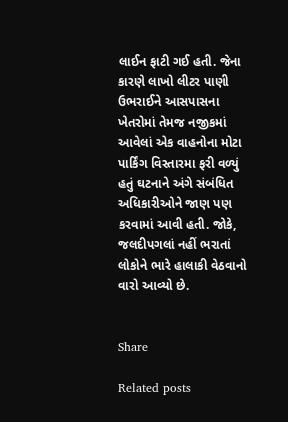લાઈન ફાટી ગઈ હતી. જેના કારણે લાખો લીટર પાણી ઉભરાઈને આસપાસના ખેતરોમાં તેમજ નજીકમાં આવેલાં એક વાહનોના મોટા પાર્કિંગ વિસ્તારમા ફરી વળ્યું હતું ઘટનાને અંગે સંબંધિત અધિકારીઓને જાણ પણ કરવામાં આવી હતી. જોકે, જલદીપગલાં નહીં ભરાતાં લોકોને ભારે હાલાકી વેઠવાનો વારો આવ્યો છે.


Share

Related posts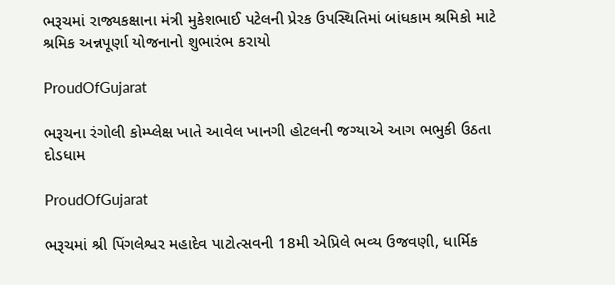ભરૂચમાં રાજ્યકક્ષાના મંત્રી મુકેશભાઈ પટેલની પ્રેરક ઉપસ્થિતિમાં બાંધકામ શ્રમિકો માટે શ્રમિક અન્નપૂર્ણા યોજનાનો શુભારંભ કરાયો

ProudOfGujarat

ભરૂચના રંગોલી કોમ્પ્લેક્ષ ખાતે આવેલ ખાનગી હોટલની જગ્યાએ આગ ભભુકી ઉઠતા દોડધામ

ProudOfGujarat

ભરૂચમાં શ્રી પિંગલેશ્વર મહાદેવ પાટોત્સવની 18મી એપ્રિલે ભવ્ય ઉજવણી, ધાર્મિક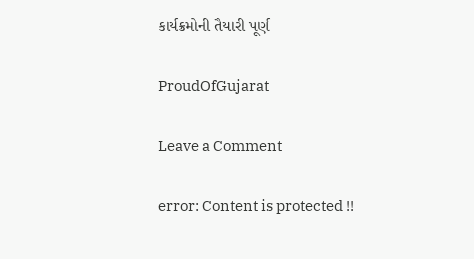કાર્યક્રમોની તૈયારી પૂર્ણ

ProudOfGujarat

Leave a Comment

error: Content is protected !!